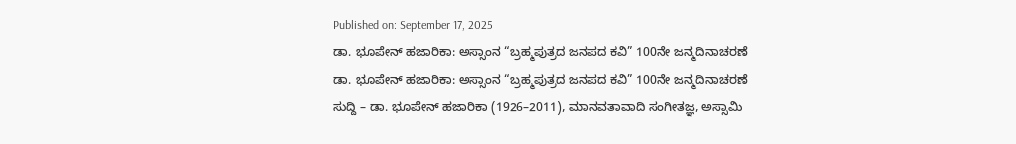Published on: September 17, 2025
ಡಾ. ಭೂಪೇನ್ ಹಜಾರಿಕಾ: ಅಸ್ಸಾಂನ “ಬ್ರಹ್ಮಪುತ್ರದ ಜನಪದ ಕವಿ” 100ನೇ ಜನ್ಮದಿನಾಚರಣೆ
ಡಾ. ಭೂಪೇನ್ ಹಜಾರಿಕಾ: ಅಸ್ಸಾಂನ “ಬ್ರಹ್ಮಪುತ್ರದ ಜನಪದ ಕವಿ” 100ನೇ ಜನ್ಮದಿನಾಚರಣೆ
ಸುದ್ದಿ – ಡಾ. ಭೂಪೇನ್ ಹಜಾರಿಕಾ (1926–2011), ಮಾನವತಾವಾದಿ ಸಂಗೀತಜ್ಞ, ಅಸ್ಸಾಮಿ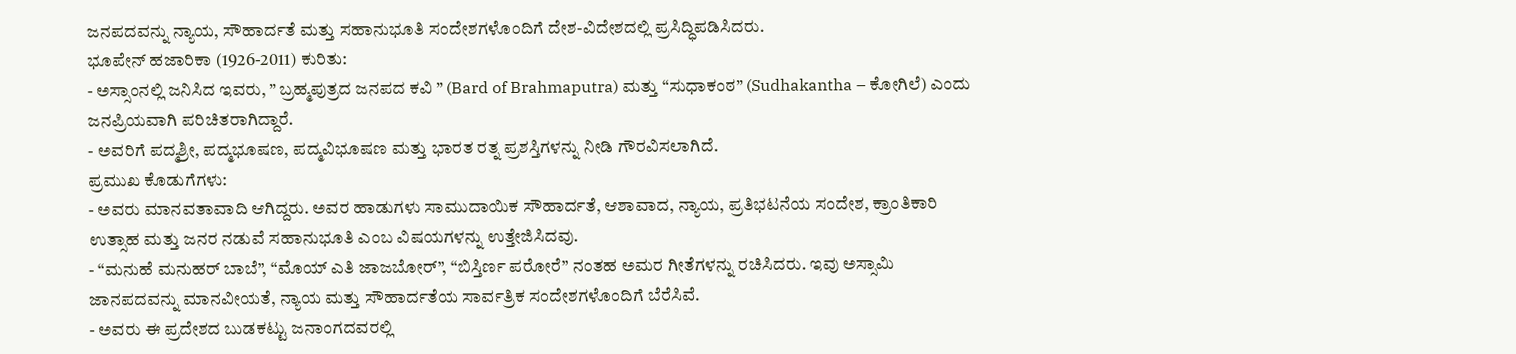ಜನಪದವನ್ನು ನ್ಯಾಯ, ಸೌಹಾರ್ದತೆ ಮತ್ತು ಸಹಾನುಭೂತಿ ಸಂದೇಶಗಳೊಂದಿಗೆ ದೇಶ-ವಿದೇಶದಲ್ಲಿ ಪ್ರಸಿದ್ಧಿಪಡಿಸಿದರು.
ಭೂಪೇನ್ ಹಜಾರಿಕಾ (1926-2011) ಕುರಿತು:
- ಅಸ್ಸಾಂನಲ್ಲಿ ಜನಿಸಿದ ಇವರು, ” ಬ್ರಹ್ಮಪುತ್ರದ ಜನಪದ ಕವಿ ” (Bard of Brahmaputra) ಮತ್ತು “ಸುಧಾಕಂಠ” (Sudhakantha – ಕೋಗಿಲೆ) ಎಂದು ಜನಪ್ರಿಯವಾಗಿ ಪರಿಚಿತರಾಗಿದ್ದಾರೆ.
- ಅವರಿಗೆ ಪದ್ಮಶ್ರೀ, ಪದ್ಮಭೂಷಣ, ಪದ್ಮವಿಭೂಷಣ ಮತ್ತು ಭಾರತ ರತ್ನ ಪ್ರಶಸ್ತಿಗಳನ್ನು ನೀಡಿ ಗೌರವಿಸಲಾಗಿದೆ.
ಪ್ರಮುಖ ಕೊಡುಗೆಗಳು:
- ಅವರು ಮಾನವತಾವಾದಿ ಆಗಿದ್ದರು. ಅವರ ಹಾಡುಗಳು ಸಾಮುದಾಯಿಕ ಸೌಹಾರ್ದತೆ, ಆಶಾವಾದ, ನ್ಯಾಯ, ಪ್ರತಿಭಟನೆಯ ಸಂದೇಶ, ಕ್ರಾಂತಿಕಾರಿ ಉತ್ಸಾಹ ಮತ್ತು ಜನರ ನಡುವೆ ಸಹಾನುಭೂತಿ ಎಂಬ ವಿಷಯಗಳನ್ನು ಉತ್ತೇಜಿಸಿದವು.
- “ಮನುಹೆ ಮನುಹರ್ ಬಾಬೆ”, “ಮೊಯ್ ಎತಿ ಜಾಜಬೋರ್”, “ಬಿಸ್ತಿರ್ಣ ಪರೋರೆ” ನಂತಹ ಅಮರ ಗೀತೆಗಳನ್ನು ರಚಿಸಿದರು. ಇವು ಅಸ್ಸಾಮಿ ಜಾನಪದವನ್ನು ಮಾನವೀಯತೆ, ನ್ಯಾಯ ಮತ್ತು ಸೌಹಾರ್ದತೆಯ ಸಾರ್ವತ್ರಿಕ ಸಂದೇಶಗಳೊಂದಿಗೆ ಬೆರೆಸಿವೆ.
- ಅವರು ಈ ಪ್ರದೇಶದ ಬುಡಕಟ್ಟು ಜನಾಂಗದವರಲ್ಲಿ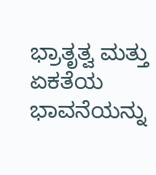ಭ್ರಾತೃತ್ವ ಮತ್ತು ಏಕತೆಯ ಭಾವನೆಯನ್ನು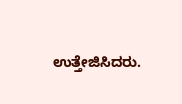ಉತ್ತೇಜಿಸಿದರು.